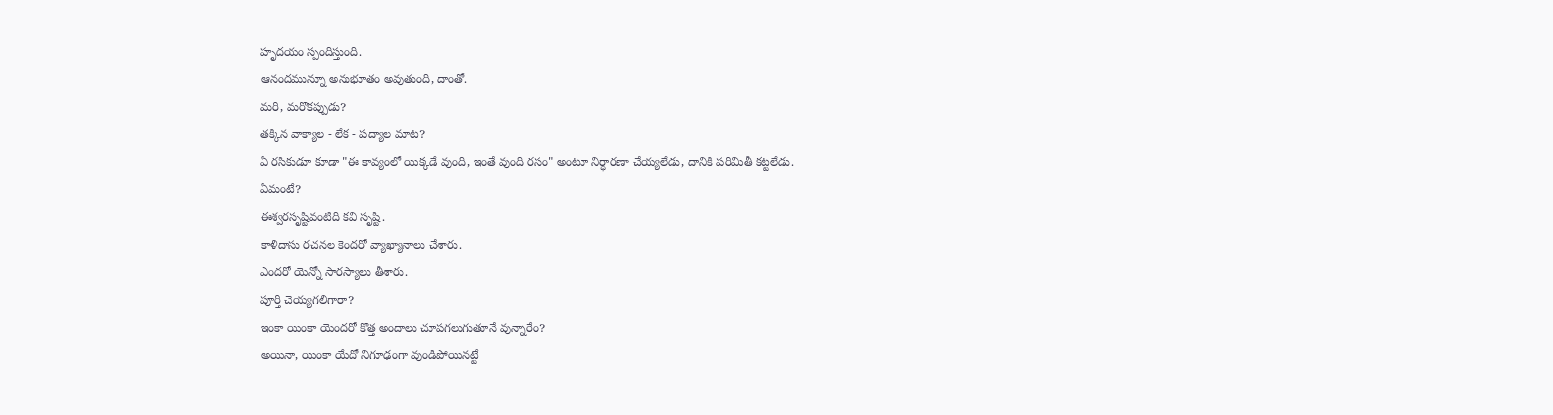హృదయం స్పందిస్తుంది.
ఆనందమున్నూ అనుభూతం అవుతుంది, దాంతో.
మరి, మరొకప్పుడు?
తక్కిన వాక్యాల - లేక - పద్యాల మాట?
ఏ రసికుడూ కూడా "ఈ కావ్యంలో యిక్కడే వుంది, ఇంతే వుంది రసం" అంటూ నిర్ధారణా చేయ్యలేడు, దానికి పరిమితీ కట్టలేడు.
ఏమంటే?
ఈశ్వరసృష్టివంటిది కవి సృష్టి.
కాళిదాసు రచనల కెందరో వ్యాఖ్యానాలు చేశారు.
ఎందరో యెన్నో సారస్యాలు తీశారు.
పూర్తి చెయ్యగలిగారా?
ఇంకా యింకా యెందరో కొత్త అందాలు చూపగలుగుతూనే వున్నారేం?
అయినా, యింకా యేదో నిగూఢంగా వుండిపోయినట్టే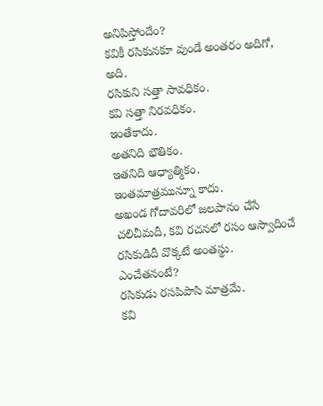అనిపిస్తోందేం?
కవికీ రసికునకూ వుండే అంతరం అదిగో, అది.
రసికుని సత్తా సావధికం.
కవి సత్తా నిరవధికం.
ఇంతేకాదు.
అతనిది భౌతికం.
ఇతనిది ఆధ్యాత్మికం.
ఇంతమాత్రమున్నూ కాదు.
అఖండ గోదావరిలో జలపానం చేసే చలిచీమదీ, కవి రచనలో రసం ఆస్వాదించే రసికుడిదీ వొక్కటే అంతస్థు.
ఎంచేతనంటే?
రసికుడు రసపిపాసి మాత్రమే.
కవి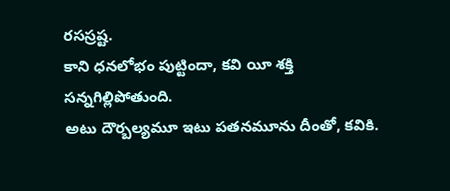రసస్రష్ట.
కాని ధనలోభం పుట్టిందా, కవి యీ శక్తి సన్నగిల్లిపోతుంది.
అటు దౌర్బల్యమూ ఇటు పతనమూను దీంతో, కవికి.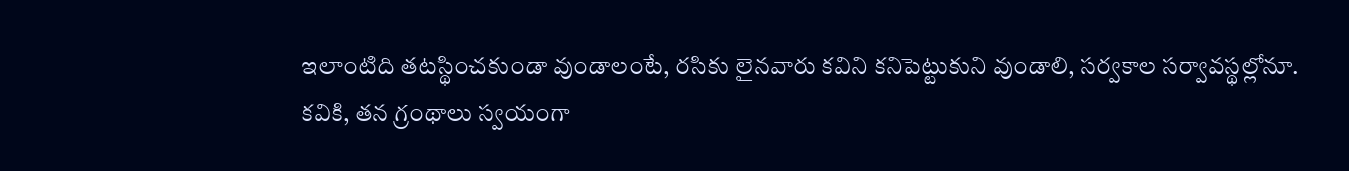ఇలాంటిది తటస్థించకుండా వుండాలంటే, రసికు లైనవారు కవిని కనిపెట్టుకుని వుండాలి, సర్వకాల సర్వావస్థల్లోనూ.
కవికి, తన గ్రంథాలు స్వయంగా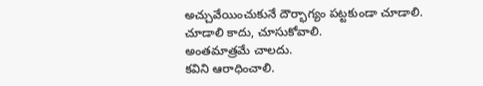అచ్చువేయించుకునే దౌర్భాగ్యం పట్టకుండా చూడాలి.
చూడాలి కాదు, చూసుకోవాలి.
అంతమాత్రమే చాలదు.
కవిని ఆరాధించాలి.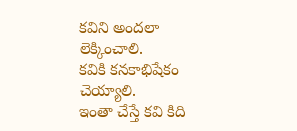కవిని అందలా లెక్కించాలి.
కవికి కనకాభిషేకం చెయ్యాలి.
ఇంతా చేస్తే కవి కిది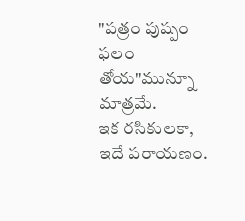"పత్రం పుష్పం ఫలం తోయ"మున్నూ మాత్రమే.
ఇక రసికులకా, ఇదే పరాయణం.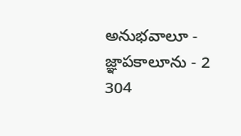అనుభవాలూ - జ్ఞాపకాలూను - 2
304